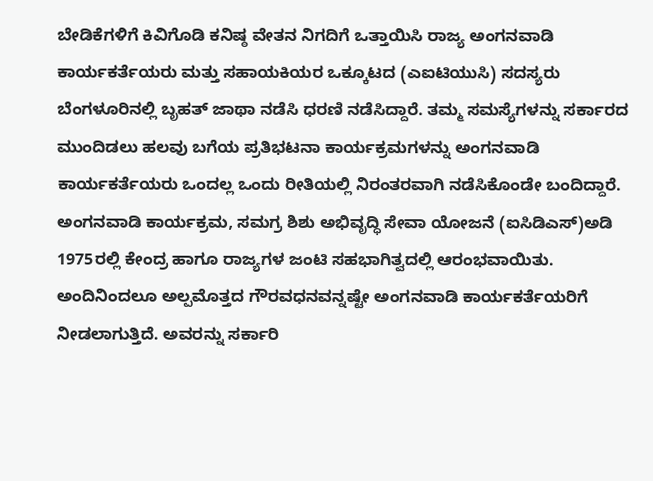ಬೇಡಿಕೆಗಳಿಗೆ ಕಿವಿಗೊಡಿ ಕನಿಷ್ಠ ವೇತನ ನಿಗದಿಗೆ ಒತ್ತಾಯಿಸಿ ರಾಜ್ಯ ಅಂಗನವಾಡಿ ಕಾರ್ಯಕರ್ತೆಯರು ಮತ್ತು ಸಹಾಯಕಿಯರ ಒಕ್ಕೂಟದ (ಎಐಟಿಯುಸಿ) ಸದಸ್ಯರು ಬೆಂಗಳೂರಿನಲ್ಲಿ ಬೃಹತ್ ಜಾಥಾ ನಡೆಸಿ ಧರಣಿ ನಡೆಸಿದ್ದಾರೆ. ತಮ್ಮ ಸಮಸ್ಯೆಗಳನ್ನು ಸರ್ಕಾರದ ಮುಂದಿಡಲು ಹಲವು ಬಗೆಯ ಪ್ರತಿಭಟನಾ ಕಾರ್ಯಕ್ರಮಗಳನ್ನು ಅಂಗನವಾಡಿ ಕಾರ್ಯಕರ್ತೆಯರು ಒಂದಲ್ಲ ಒಂದು ರೀತಿಯಲ್ಲಿ ನಿರಂತರವಾಗಿ ನಡೆಸಿಕೊಂಡೇ ಬಂದಿದ್ದಾರೆ. ಅಂಗನವಾಡಿ ಕಾರ್ಯಕ್ರಮ, ಸಮಗ್ರ ಶಿಶು ಅಭಿವೃದ್ಧಿ ಸೇವಾ ಯೋಜನೆ (ಐಸಿಡಿಎಸ್)ಅಡಿ 1975ರಲ್ಲಿ ಕೇಂದ್ರ ಹಾಗೂ ರಾಜ್ಯಗಳ ಜಂಟಿ ಸಹಭಾಗಿತ್ವದಲ್ಲಿ ಆರಂಭವಾಯಿತು. ಅಂದಿನಿಂದಲೂ ಅಲ್ಪಮೊತ್ತದ ಗೌರವಧನವನ್ನಷ್ಟೇ ಅಂಗನವಾಡಿ ಕಾರ್ಯಕರ್ತೆಯರಿಗೆ ನೀಡಲಾಗುತ್ತಿದೆ. ಅವರನ್ನು ಸರ್ಕಾರಿ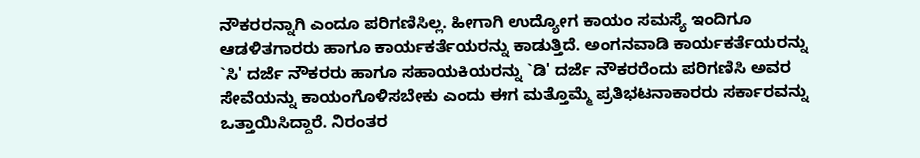ನೌಕರರನ್ನಾಗಿ ಎಂದೂ ಪರಿಗಣಿಸಿಲ್ಲ. ಹೀಗಾಗಿ ಉದ್ಯೋಗ ಕಾಯಂ ಸಮಸ್ಯೆ ಇಂದಿಗೂ ಆಡಳಿತಗಾರರು ಹಾಗೂ ಕಾರ್ಯಕರ್ತೆಯರನ್ನು ಕಾಡುತ್ತಿದೆ. ಅಂಗನವಾಡಿ ಕಾರ್ಯಕರ್ತೆಯರನ್ನು `ಸಿ' ದರ್ಜೆ ನೌಕರರು ಹಾಗೂ ಸಹಾಯಕಿಯರನ್ನು `ಡಿ' ದರ್ಜೆ ನೌಕರರೆಂದು ಪರಿಗಣಿಸಿ ಅವರ ಸೇವೆಯನ್ನು ಕಾಯಂಗೊಳಿಸಬೇಕು ಎಂದು ಈಗ ಮತ್ತೊಮ್ಮೆ ಪ್ರತಿಭಟನಾಕಾರರು ಸರ್ಕಾರವನ್ನು ಒತ್ತಾಯಿಸಿದ್ದಾರೆ. ನಿರಂತರ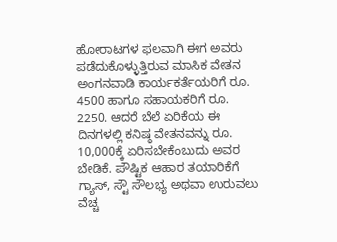ಹೋರಾಟಗಳ ಫಲವಾಗಿ ಈಗ ಅವರು ಪಡೆದುಕೊಳ್ಳುತ್ತಿರುವ ಮಾಸಿಕ ವೇತನ ಅಂಗನವಾಡಿ ಕಾರ್ಯಕರ್ತೆಯರಿಗೆ ರೂ. 4500 ಹಾಗೂ ಸಹಾಯಕರಿಗೆ ರೂ. 2250. ಆದರೆ ಬೆಲೆ ಏರಿಕೆಯ ಈ ದಿನಗಳಲ್ಲಿ ಕನಿಷ್ಠ ವೇತನವನ್ನು ರೂ. 10,000ಕ್ಕೆ ಏರಿಸಬೇಕೆಂಬುದು ಅವರ ಬೇಡಿಕೆ. ಪೌಷ್ಟಿಕ ಆಹಾರ ತಯಾರಿಕೆಗೆ ಗ್ಯಾಸ್, ಸ್ಟೌ ಸೌಲಭ್ಯ ಅಥವಾ ಉರುವಲು ವೆಚ್ಚ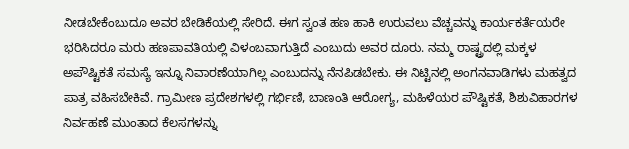ನೀಡಬೇಕೆಂಬುದೂ ಅವರ ಬೇಡಿಕೆಯಲ್ಲಿ ಸೇರಿದೆ. ಈಗ ಸ್ವಂತ ಹಣ ಹಾಕಿ ಉರುವಲು ವೆಚ್ಚವನ್ನು ಕಾರ್ಯಕರ್ತೆಯರೇ ಭರಿಸಿದರೂ ಮರು ಹಣಪಾವತಿಯಲ್ಲಿ ವಿಳಂಬವಾಗುತ್ತಿದೆ ಎಂಬುದು ಅವರ ದೂರು. ನಮ್ಮ ರಾಷ್ಟ್ರದಲ್ಲಿ ಮಕ್ಕಳ ಅಪೌಷ್ಟಿಕತೆ ಸಮಸ್ಯೆ ಇನ್ನೂ ನಿವಾರಣೆಯಾಗಿಲ್ಲ ಎಂಬುದನ್ನು ನೆನಪಿಡಬೇಕು. ಈ ನಿಟ್ಟಿನಲ್ಲಿ ಅಂಗನವಾಡಿಗಳು ಮಹತ್ವದ ಪಾತ್ರ ವಹಿಸಬೇಕಿವೆ. ಗ್ರಾಮೀಣ ಪ್ರದೇಶಗಳಲ್ಲಿ ಗರ್ಭಿಣಿ, ಬಾಣಂತಿ ಆರೋಗ್ಯ, ಮಹಿಳೆಯರ ಪೌಷ್ಟಿಕತೆ, ಶಿಶುವಿಹಾರಗಳ ನಿರ್ವಹಣೆ ಮುಂತಾದ ಕೆಲಸಗಳನ್ನು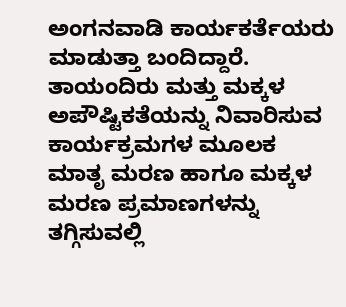ಅಂಗನವಾಡಿ ಕಾರ್ಯಕರ್ತೆಯರು ಮಾಡುತ್ತಾ ಬಂದಿದ್ದಾರೆ. ತಾಯಂದಿರು ಮತ್ತು ಮಕ್ಕಳ ಅಪೌಷ್ಟಿಕತೆಯನ್ನು ನಿವಾರಿಸುವ ಕಾರ್ಯಕ್ರಮಗಳ ಮೂಲಕ ಮಾತೃ ಮರಣ ಹಾಗೂ ಮಕ್ಕಳ ಮರಣ ಪ್ರಮಾಣಗಳನ್ನು ತಗ್ಗಿಸುವಲ್ಲಿ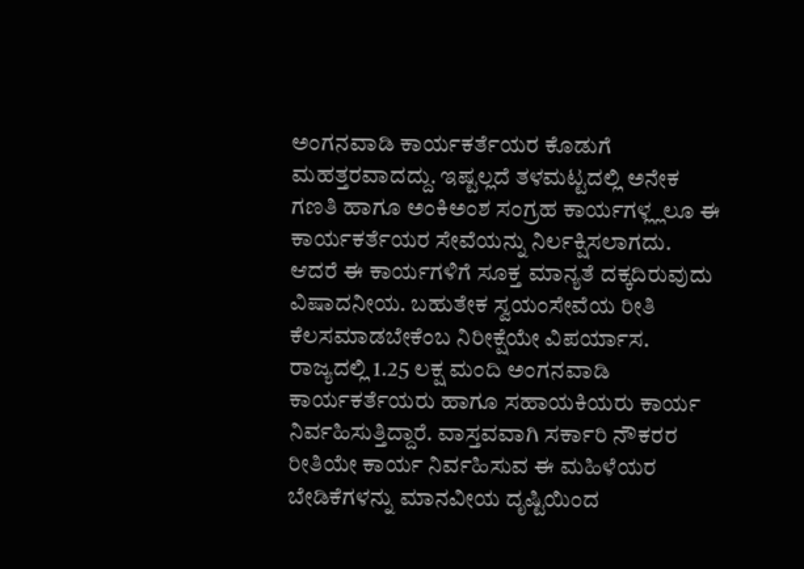ಅಂಗನವಾಡಿ ಕಾರ್ಯಕರ್ತೆಯರ ಕೊಡುಗೆ ಮಹತ್ತರವಾದದ್ದು. ಇಷ್ಟಲ್ಲದೆ ತಳಮಟ್ಟದಲ್ಲಿ ಅನೇಕ ಗಣತಿ ಹಾಗೂ ಅಂಕಿಅಂಶ ಸಂಗ್ರಹ ಕಾರ್ಯಗಳ್ಲ್ಲಲೂ ಈ ಕಾರ್ಯಕರ್ತೆಯರ ಸೇವೆಯನ್ನು ನಿರ್ಲಕ್ಷಿಸಲಾಗದು. ಆದರೆ ಈ ಕಾರ್ಯಗಳಿಗೆ ಸೂಕ್ತ ಮಾನ್ಯತೆ ದಕ್ಕದಿರುವುದು ವಿಷಾದನೀಯ. ಬಹುತೇಕ ಸ್ವಯಂಸೇವೆಯ ರೀತಿ ಕೆಲಸಮಾಡಬೇಕೆಂಬ ನಿರೀಕ್ಷೆಯೇ ವಿಪರ್ಯಾಸ. ರಾಜ್ಯದಲ್ಲಿ 1.25 ಲಕ್ಷ ಮಂದಿ ಅಂಗನವಾಡಿ ಕಾರ್ಯಕರ್ತೆಯರು ಹಾಗೂ ಸಹಾಯಕಿಯರು ಕಾರ್ಯ ನಿರ್ವಹಿಸುತ್ತಿದ್ದಾರೆ. ವಾಸ್ತವವಾಗಿ ಸರ್ಕಾರಿ ನೌಕರರ ರೀತಿಯೇ ಕಾರ್ಯ ನಿರ್ವಹಿಸುವ ಈ ಮಹಿಳೆಯರ ಬೇಡಿಕೆಗಳನ್ನು ಮಾನವೀಯ ದೃಷ್ಟಿಯಿಂದ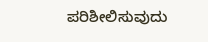ಪರಿಶೀಲಿಸುವುದು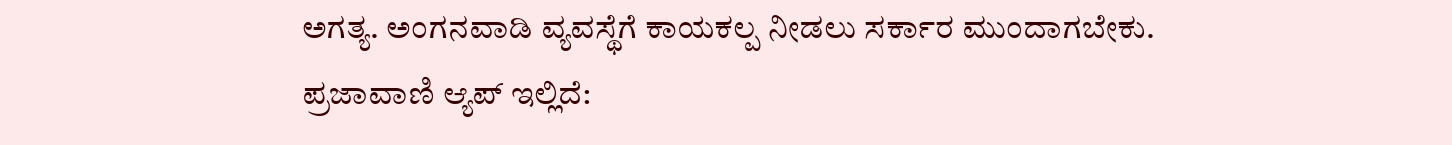ಅಗತ್ಯ. ಅಂಗನವಾಡಿ ವ್ಯವಸ್ಥೆಗೆ ಕಾಯಕಲ್ಪ ನೀಡಲು ಸರ್ಕಾರ ಮುಂದಾಗಬೇಕು. ಪ್ರಜಾವಾಣಿ ಆ್ಯಪ್ ಇಲ್ಲಿದೆ: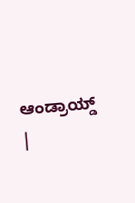ಆಂಡ್ರಾಯ್ಡ್ |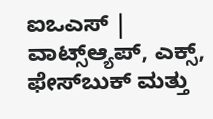ಐಒಎಸ್ | ವಾಟ್ಸ್ಆ್ಯಪ್, ಎಕ್ಸ್, ಫೇಸ್‌ಬುಕ್ ಮತ್ತು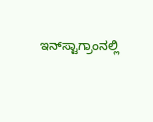ಇನ್‌ಸ್ಟಾಗ್ರಾಂನಲ್ಲಿ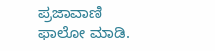ಪ್ರಜಾವಾಣಿ ಫಾಲೋ ಮಾಡಿ.